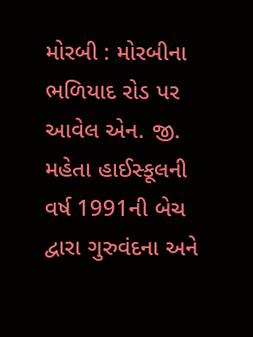મોરબી : મોરબીના ભળિયાદ રોડ પર આવેલ એન. જી. મહેતા હાઈસ્કૂલની વર્ષ 1991ની બેચ દ્વારા ગુરુવંદના અને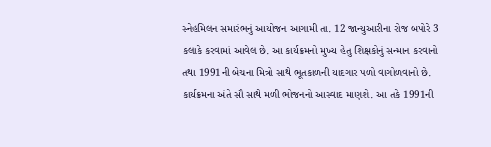સ્નેહમિલન સમારંભનું આયોજન આગામી તા. 12 જાન્યુઆરીના રોજ બપોરે 3 કલાકે કરવામાં આવેલ છે. આ કાર્યક્રમનો મુખ્ય હેતુ શિક્ષકોનું સન્માન કરવાનો તથા 1991ની બેચના મિત્રો સાથે ભૂતકાળની યાદગાર પળો વાગોળવાનો છે. કાર્યક્રમના અંતે સૌ સાથે મળી ભોજનનો આસ્વાદ માણશે. આ તકે 1991ની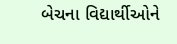બેચના વિદ્યાર્થીઓને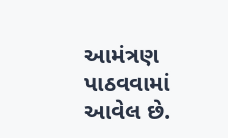આમંત્રણ પાઠવવામાં આવેલ છે.